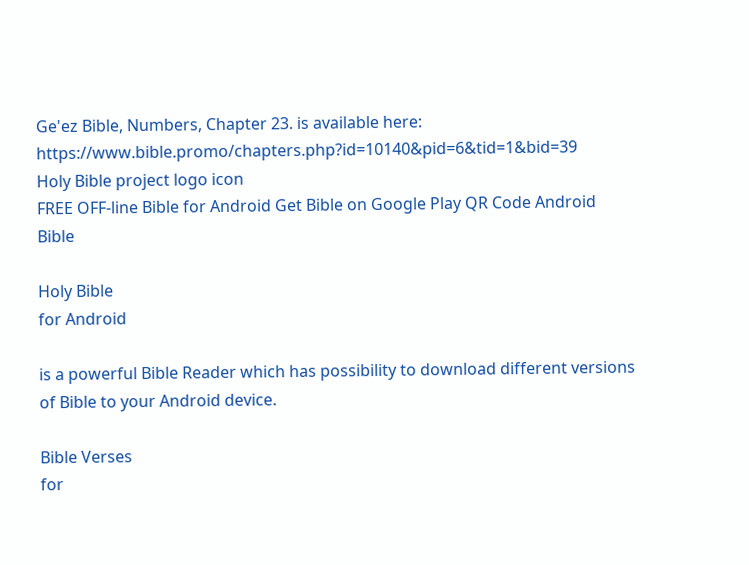Ge'ez Bible, Numbers, Chapter 23. is available here: https://www.bible.promo/chapters.php?id=10140&pid=6&tid=1&bid=39
Holy Bible project logo icon
FREE OFF-line Bible for Android Get Bible on Google Play QR Code Android Bible

Holy Bible
for Android

is a powerful Bible Reader which has possibility to download different versions of Bible to your Android device.

Bible Verses
for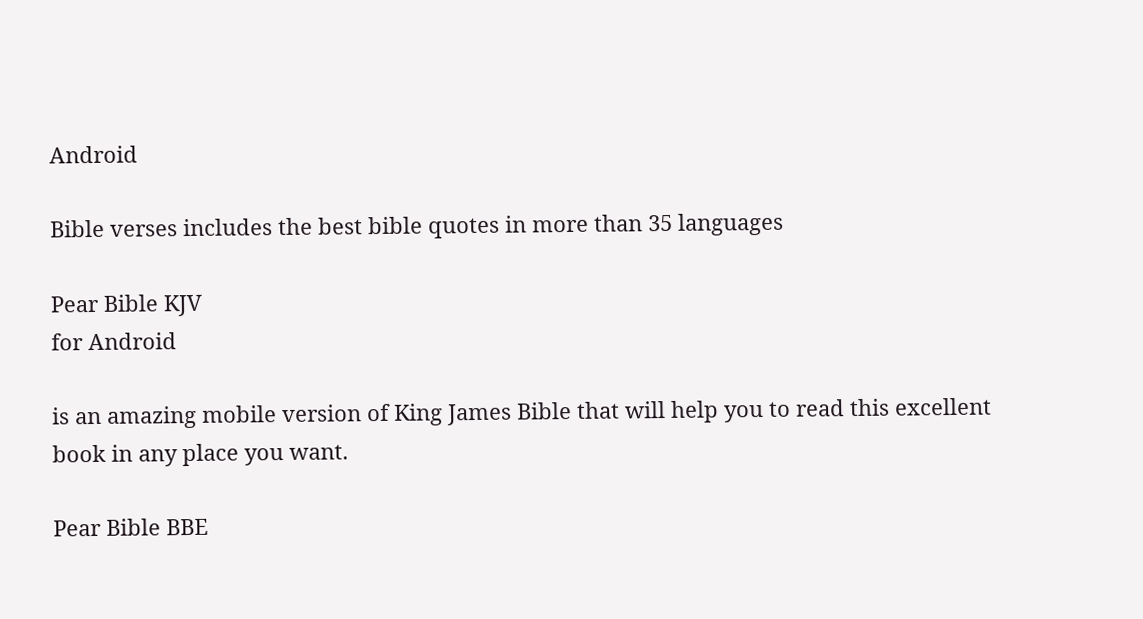Android

Bible verses includes the best bible quotes in more than 35 languages

Pear Bible KJV
for Android

is an amazing mobile version of King James Bible that will help you to read this excellent book in any place you want.

Pear Bible BBE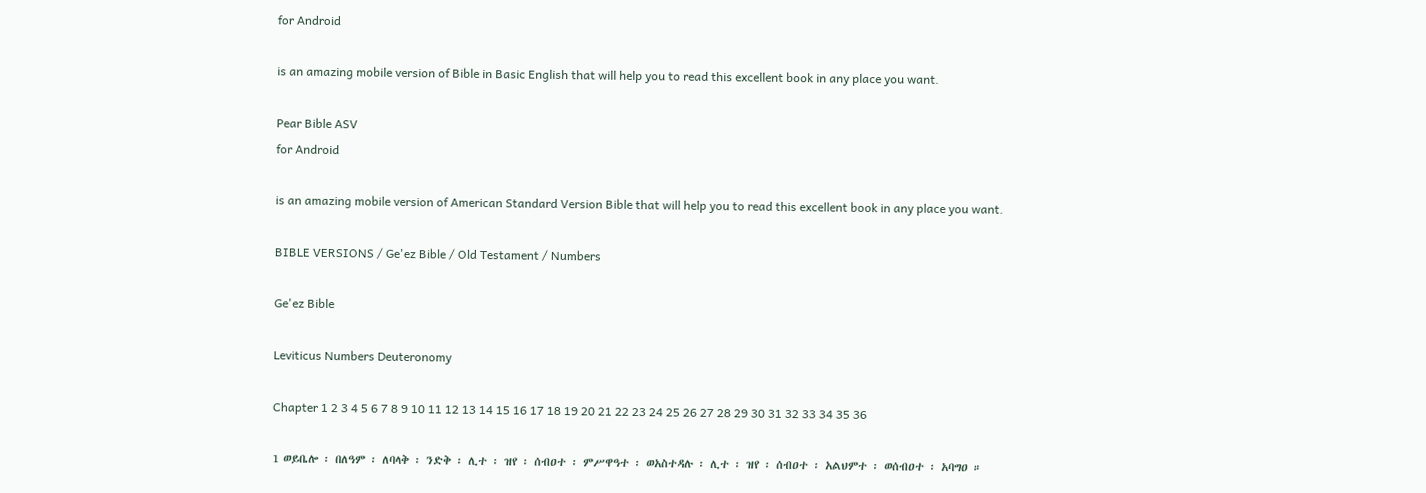for Android

is an amazing mobile version of Bible in Basic English that will help you to read this excellent book in any place you want.

Pear Bible ASV
for Android

is an amazing mobile version of American Standard Version Bible that will help you to read this excellent book in any place you want.

BIBLE VERSIONS / Ge'ez Bible / Old Testament / Numbers

Ge'ez Bible

Leviticus Numbers Deuteronomy

Chapter 1 2 3 4 5 6 7 8 9 10 11 12 13 14 15 16 17 18 19 20 21 22 23 24 25 26 27 28 29 30 31 32 33 34 35 36

1 ወይቤሎ ፡ በለዓም ፡ ለባላቅ ፡ ንድቅ ፡ ሊተ ፡ ዝየ ፡ ሰብዐተ ፡ ምሥዋዓተ ፡ ወአስተዳሉ ፡ ሊተ ፡ ዝየ ፡ ሰብዐተ ፡ አልህምተ ፡ ወሰብዐተ ፡ አባግዐ ።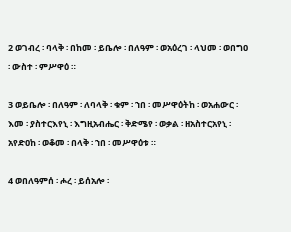2 ወገብረ ፡ ባላቅ ፡ በከመ ፡ ይቤሎ ፡ በለዓም ፡ ወአዕረገ ፡ ላህመ ፡ ወበግዐ ፡ ውስተ ፡ ምሥዋዕ ።

3 ወይቤሎ ፡ በለዓም ፡ ለባላቅ ፡ ቁም ፡ ኀበ ፡ መሥዋዕትከ ፡ ወአሐውር ፡ እመ ፡ ያስተርእየኒ ፡ እግዚአብሔር ፡ ቅድሜየ ፡ ወቃል ፡ ዘአስተርአየኒ ፡ አየድዐከ ፡ ወቆመ ፡ በላቅ ፡ ኀበ ፡ መሥዋዕቱ ።

4 ወበለዓምሰ ፡ ሖረ ፡ ይሰአሎ ፡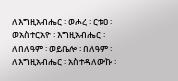ለእግዚአብሔር ፡ ወሖረ ፡ ርቱዐ ፡ ወአስተርአዮ ፡ እግዚአብሔር ፡ ለበለዓም ፡ ወይቤሎ ፡ በለዓም ፡ ለእግዚአብሔር ፡ አስተዳለውኩ ፡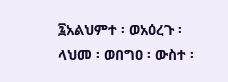፯አልህምተ ፡ ወአዕረጉ ፡ ላህመ ፡ ወበግዐ ፡ ውስተ ፡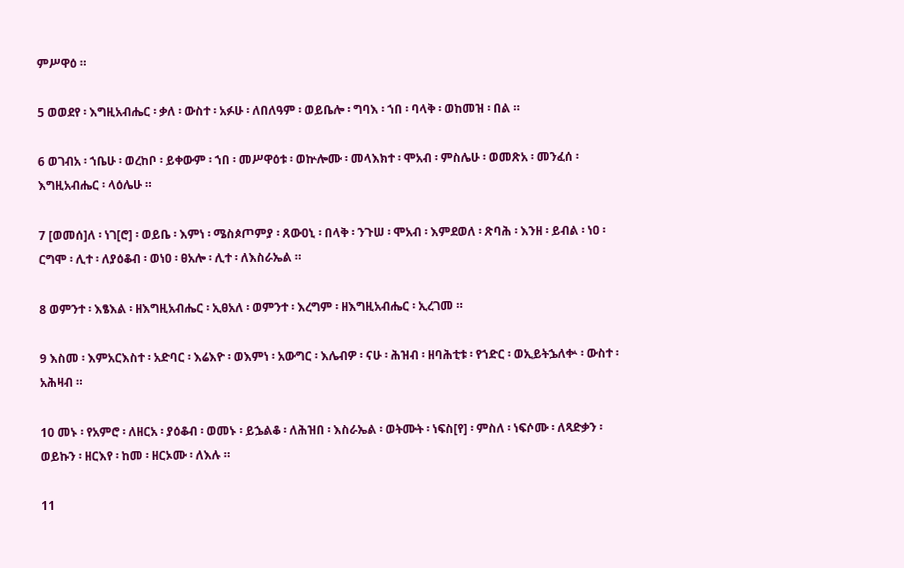ምሥዋዕ ።

5 ወወደየ ፡ እግዚአብሔር ፡ ቃለ ፡ ውስተ ፡ አፉሁ ፡ ለበለዓም ፡ ወይቤሎ ፡ ግባእ ፡ ኀበ ፡ ባላቅ ፡ ወከመዝ ፡ በል ።

6 ወገብአ ፡ ኀቤሁ ፡ ወረከቦ ፡ ይቀውም ፡ ኀበ ፡ መሥዋዕቱ ፡ ወኵሎሙ ፡ መላእክተ ፡ ሞአብ ፡ ምስሌሁ ፡ ወመጽአ ፡ መንፈሰ ፡ እግዚአብሔር ፡ ላዕሌሁ ።

7 [ወመሰ]ለ ፡ ነገ[ሮ] ፡ ወይቤ ፡ እምነ ፡ ሜስጶጦምያ ፡ ጸውዐኒ ፡ በላቅ ፡ ንጉሠ ፡ ሞአብ ፡ እምደወለ ፡ ጽባሕ ፡ እንዘ ፡ ይብል ፡ ነዐ ፡ ርግሞ ፡ ሊተ ፡ ለያዕቆብ ፡ ወነዐ ፡ ፀአሎ ፡ ሊተ ፡ ለእስራኤል ።

8 ወምንተ ፡ እፄእል ፡ ዘእግዚአብሔር ፡ ኢፀአለ ፡ ወምንተ ፡ እረግም ፡ ዘእግዚአብሔር ፡ ኢረገመ ።

9 እስመ ፡ እምአርእስተ ፡ አድባር ፡ እሬእዮ ፡ ወእምነ ፡ አውግር ፡ እሌብዎ ፡ ናሁ ፡ ሕዝብ ፡ ዘባሕቲቱ ፡ የኀድር ፡ ወኢይትኌለቍ ፡ ውስተ ፡ አሕዛብ ።

10 መኑ ፡ የአምሮ ፡ ለዘርአ ፡ ያዕቆብ ፡ ወመኑ ፡ ይኌልቆ ፡ ለሕዝበ ፡ እስራኤል ፡ ወትሙት ፡ ነፍስ[የ] ፡ ምስለ ፡ ነፍሶሙ ፡ ለጻድቃን ፡ ወይኩን ፡ ዘርእየ ፡ ከመ ፡ ዘርኦሙ ፡ ለእሉ ።

11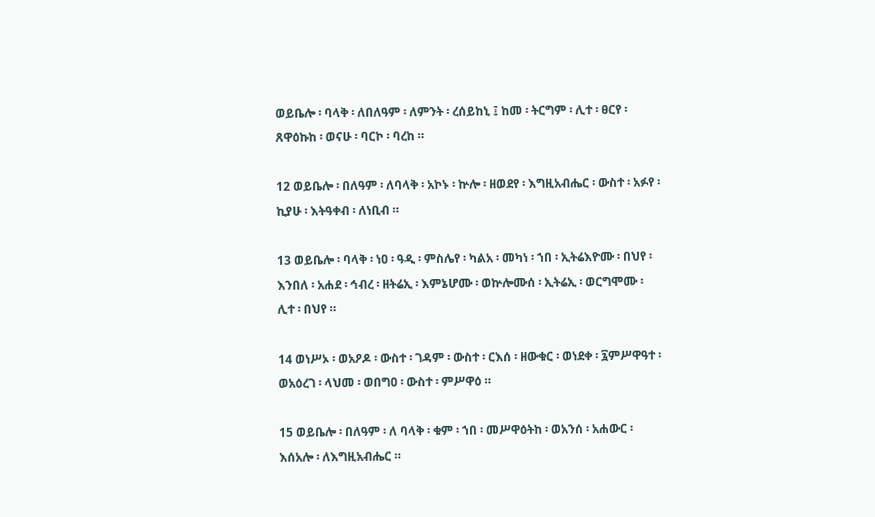ወይቤሎ ፡ ባላቅ ፡ ለበለዓም ፡ ለምንት ፡ ረሰይከኒ ፤ ከመ ፡ ትርግም ፡ ሊተ ፡ ፀርየ ፡ ጸዋዕኩከ ፡ ወናሁ ፡ ባርኮ ፡ ባረከ ።

12 ወይቤሎ ፡ በለዓም ፡ ለባላቅ ፡ አኮኑ ፡ ኵሎ ፡ ዘወደየ ፡ እግዚአብሔር ፡ ውስተ ፡ አፉየ ፡ ኪያሁ ፡ እትዓቀብ ፡ ለነቢብ ።

13 ወይቤሎ ፡ ባላቅ ፡ ነዐ ፡ ዓዲ ፡ ምስሌየ ፡ ካልአ ፡ መካነ ፡ ኀበ ፡ ኢትሬእዮሙ ፡ በህየ ፡ እንበለ ፡ አሐደ ፡ ኅብረ ፡ ዘትሬኢ ፡ እምኔሆሙ ፡ ወኵሎሙሰ ፡ ኢትሬኢ ፡ ወርግሞሙ ፡ ሊተ ፡ በህየ ።

14 ወነሥኦ ፡ ወአዖዶ ፡ ውስተ ፡ ገዳም ፡ ውስተ ፡ ርእሰ ፡ ዘውቁር ፡ ወነደቀ ፡ ፯ምሥዋዓተ ፡ ወአዕረገ ፡ ላህመ ፡ ወበግዐ ፡ ውስተ ፡ ምሥዋዕ ።

15 ወይቤሎ ፡ በለዓም ፡ ለ ባላቅ ፡ ቁም ፡ ኀበ ፡ መሥዋዕትከ ፡ ወአንሰ ፡ አሐውር ፡ እሰአሎ ፡ ለእግዚአብሔር ።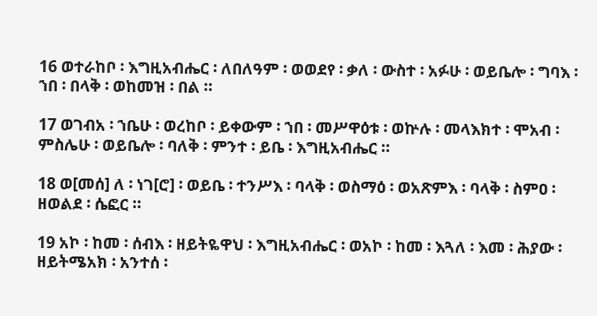16 ወተራከቦ ፡ እግዚአብሔር ፡ ለበለዓም ፡ ወወደየ ፡ ቃለ ፡ ውስተ ፡ አፉሁ ፡ ወይቤሎ ፡ ግባእ ፡ ኀበ ፡ በላቅ ፡ ወከመዝ ፡ በል ።

17 ወገብአ ፡ ኀቤሁ ፡ ወረከቦ ፡ ይቀውም ፡ ኀበ ፡ መሥዋዕቱ ፡ ወኵሉ ፡ መላእክተ ፡ ሞአብ ፡ ምስሌሁ ፡ ወይቤሎ ፡ ባለቅ ፡ ምንተ ፡ ይቤ ፡ እግዚአብሔር ።

18 ወ[መሰ] ለ ፡ ነገ[ሮ] ፡ ወይቤ ፡ ተንሥእ ፡ ባላቅ ፡ ወስማዕ ፡ ወአጽምእ ፡ ባላቅ ፡ ስምዐ ፡ ዘወልደ ፡ ሴፎር ።

19 አኮ ፡ ከመ ፡ ሰብእ ፡ ዘይትዬዋህ ፡ እግዚአብሔር ፡ ወአኮ ፡ ከመ ፡ እጓለ ፡ እመ ፡ ሕያው ፡ ዘይትሜአክ ፡ አንተሰ ፡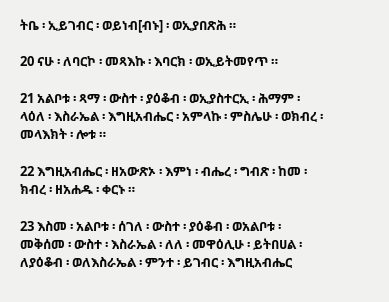ትቤ ፡ ኢይገብር ፡ ወይነብ[ብኑ] ፡ ወኢያበጽሕ ።

20 ናሁ ፡ ለባርኮ ፡ መጻእኩ ፡ እባርክ ፡ ወኢይትመየጥ ።

21 አልቦቱ ፡ ጻማ ፡ ውስተ ፡ ያዕቆብ ፡ ወኢያስተርኢ ፡ ሕማም ፡ ላዕለ ፡ እስራኤል ፡ እግዚአብሔር ፡ አምላኩ ፡ ምስሌሁ ፡ ወክብረ ፡ መላእክት ፡ ሎቱ ።

22 እግዚአብሔር ፡ ዘአውጽኦ ፡ እምነ ፡ ብሔረ ፡ ግብጽ ፡ ከመ ፡ ክብረ ፡ ዘአሐዱ ፡ ቀርኑ ።

23 እስመ ፡ አልቦቱ ፡ ሰገለ ፡ ውስተ ፡ ያዕቆብ ፡ ወአልቦቱ ፡ መቅሰመ ፡ ውስተ ፡ እስራኤል ፡ ለለ ፡ መዋዕሊሁ ፡ ይትበሀል ፡ ለያዕቆብ ፡ ወለእስራኤል ፡ ምንተ ፡ ይገብር ፡ እግዚአብሔር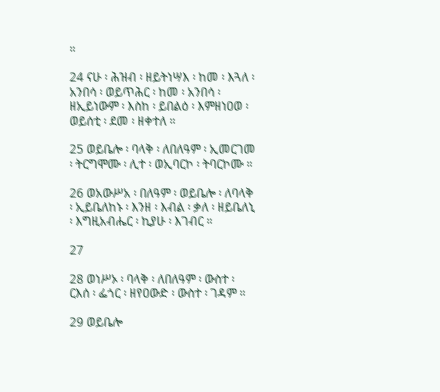።

24 ናሁ ፡ ሕዝብ ፡ ዘይትነሣእ ፡ ከመ ፡ እጓለ ፡ አንበሳ ፡ ወይጥሕር ፡ ከመ ፡ አንበሳ ፡ ዘኢይነውም ፡ እስከ ፡ ይበልዕ ፡ እምዘነዐወ ፡ ወይሰቲ ፡ ደመ ፡ ዘቀተለ ።

25 ወይቤሎ ፡ ባላቅ ፡ ለበለዓም ፡ ኢመርገመ ፡ ትርግሞሙ ፡ ሊተ ፡ ወኢባርኮ ፡ ትባርኮሙ ።

26 ወአውሥአ ፡ በለዓም ፡ ወይቤሎ ፡ ለባላቅ ፡ ኢይቤለከኑ ፡ እንዘ ፡ እብል ፡ ቃለ ፡ ዘይቤለኒ ፡ እግዚአብሔር ፡ ኪያሁ ፡ እገብር ።

27

28 ወነሥኦ ፡ ባላቅ ፡ ለበለዓም ፡ ውስተ ፡ ርእሰ ፡ ፌጎር ፡ ዘየዐውድ ፡ ውስተ ፡ ገዳም ።

29 ወይቤሎ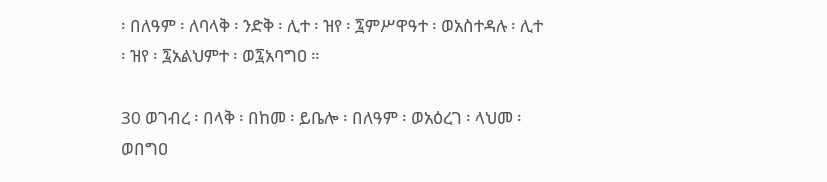፡ በለዓም ፡ ለባላቅ ፡ ንድቅ ፡ ሊተ ፡ ዝየ ፡ ፯ምሥዋዓተ ፡ ወአስተዳሉ ፡ ሊተ ፡ ዝየ ፡ ፯አልህምተ ፡ ወ፯አባግዐ ።

30 ወገብረ ፡ በላቅ ፡ በከመ ፡ ይቤሎ ፡ በለዓም ፡ ወአዕረገ ፡ ላህመ ፡ ወበግዐ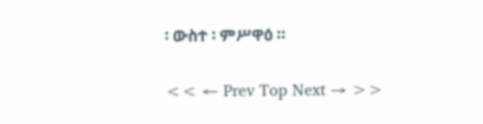፡ ውስተ ፡ ምሥዋዕ ።

<< ← Prev Top Next → >>